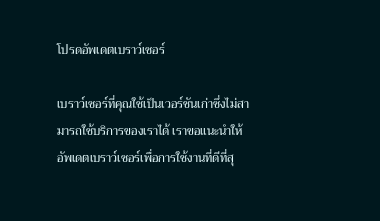โปรดอัพเดตเบราว์เซอร์

เบราว์เซอร์ที่คุณใช้เป็นเวอร์ชันเก่าซึ่งไม่สามารถใช้บริการของเราได้ เราขอแนะนำให้อัพเดตเบราว์เซอร์เพื่อการใช้งานที่ดีที่สุ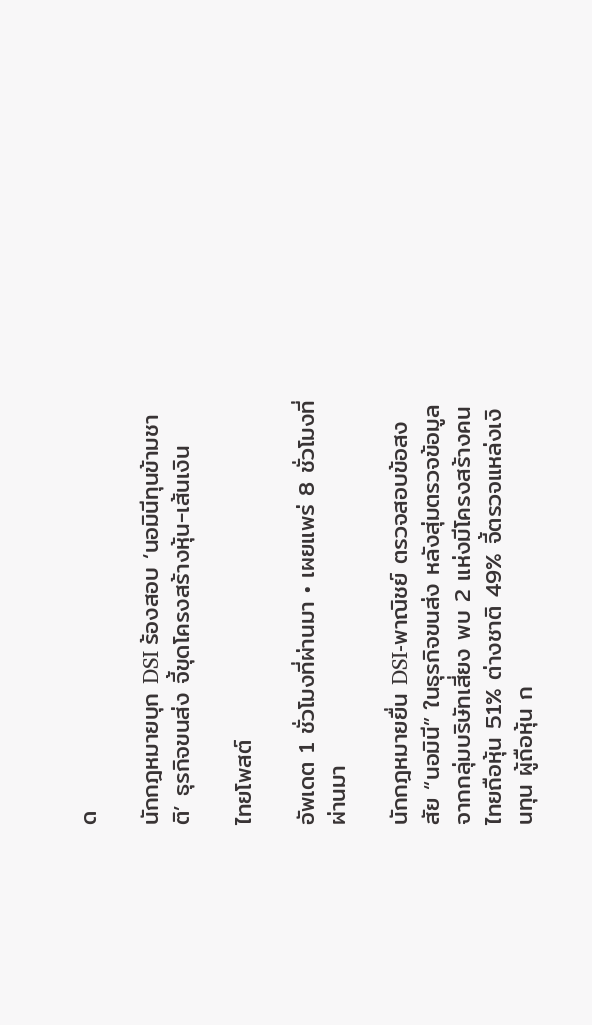ด

นักกฎหมายบุก DSI ร้องสอบ ‘นอมินีทุนข้ามชาติ’ ธุรกิจขนส่ง จี้ขุดโครงสร้างหุ้น-เส้นเงิน

ไทยโพสต์

อัพเดต 1 ชั่วโมงที่ผ่านมา • เผยแพร่ 8 ชั่วโมงที่ผ่านมา

นักกฎหมายยื่น DSI-พาณิชย์ ตรวจสอบข้อสงสัย “นอมินี” ในธุรกิจขนส่ง หลังสุ่มตรวจข้อมูลจากกลุ่มบริษัทเสี่ยง พบ 2 แห่งมีโครงสร้างคนไทยถือหุ้น 51% ต่างชาติ 49% จี้ตรวจแหล่งเงินทุน ผู้ถือหุ้น ก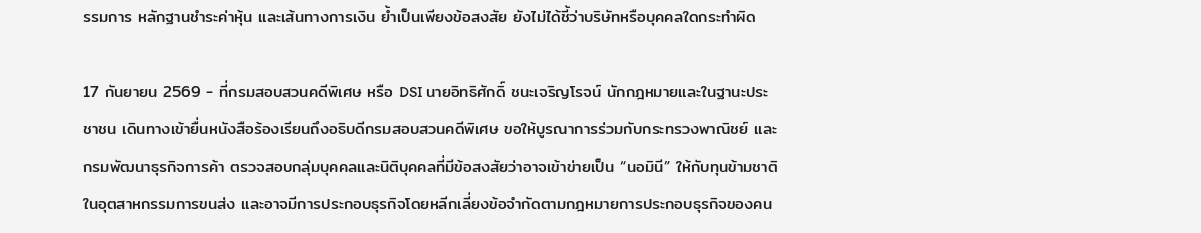รรมการ หลักฐานชำระค่าหุ้น และเส้นทางการเงิน ย้ำเป็นเพียงข้อสงสัย ยังไม่ได้ชี้ว่าบริษัทหรือบุคคลใดกระทำผิด

17 กันยายน 2569 - ที่กรมสอบสวนคดีพิเศษ หรือ DSI นายอิทธิศักดิ์ ชนะเจริญโรจน์ นักกฎหมายและในฐานะประชาชน เดินทางเข้ายื่นหนังสือร้องเรียนถึงอธิบดีกรมสอบสวนคดีพิเศษ ขอให้บูรณาการร่วมกับกระทรวงพาณิชย์ และกรมพัฒนาธุรกิจการค้า ตรวจสอบกลุ่มบุคคลและนิติบุคคลที่มีข้อสงสัยว่าอาจเข้าข่ายเป็น “นอมินี” ให้กับทุนข้ามชาติในอุตสาหกรรมการขนส่ง และอาจมีการประกอบธุรกิจโดยหลีกเลี่ยงข้อจำกัดตามกฎหมายการประกอบธุรกิจของคน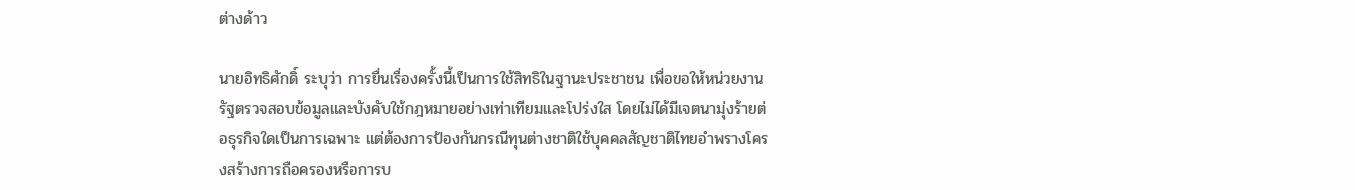ต่างด้าว

นายอิทธิศักดิ์ ระบุว่า การยื่นเรื่องครั้งนี้เป็นการใช้สิทธิในฐานะประชาชน เพื่อขอให้หน่วยงานรัฐตรวจสอบข้อมูลและบังคับใช้กฎหมายอย่างเท่าเทียมและโปร่งใส โดยไม่ได้มีเจตนามุ่งร้ายต่อธุรกิจใดเป็นการเฉพาะ แต่ต้องการป้องกันกรณีทุนต่างชาติใช้บุคคลสัญชาติไทยอำพรางโครงสร้างการถือครองหรือการบ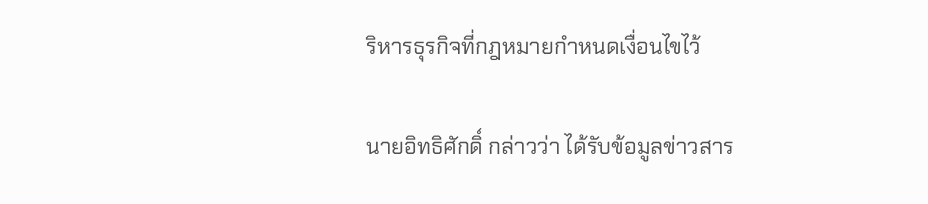ริหารธุรกิจที่กฎหมายกำหนดเงื่อนไขไว้

นายอิทธิศักดิ์ กล่าวว่า ได้รับข้อมูลข่าวสาร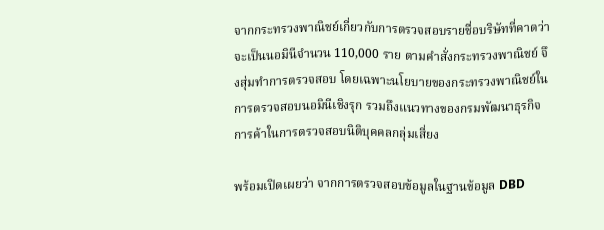จากกระทรวงพาณิชย์เกี่ยวกับการตรวจสอบรายชื่อบริษัทที่คาดว่าจะเป็นนอมินีจำนวน 110,000 ราย ตามคำสั่งกระทรวงพาณิชย์ จึงสุ่มทำการตรวจสอบ โดยเฉพาะนโยบายของกระทรวงพาณิชย์ในการตรวจสอบนอมินีเชิงรุก รวมถึงแนวทางของกรมพัฒนาธุรกิจการค้าในการตรวจสอบนิติบุคคลกลุ่มเสี่ยง

พร้อมเปิดเผยว่า จากการตรวจสอบข้อมูลในฐานข้อมูล DBD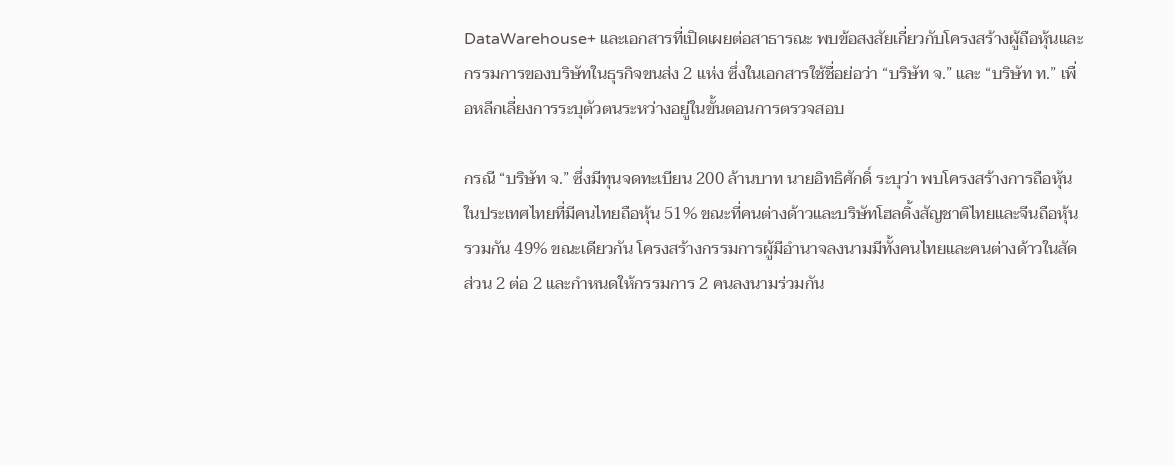DataWarehouse+ และเอกสารที่เปิดเผยต่อสาธารณะ พบข้อสงสัยเกี่ยวกับโครงสร้างผู้ถือหุ้นและกรรมการของบริษัทในธุรกิจขนส่ง 2 แห่ง ซึ่งในเอกสารใช้ชื่อย่อว่า “บริษัท จ.” และ “บริษัท ท.” เพื่อหลีกเลี่ยงการระบุตัวตนระหว่างอยู่ในขั้นตอนการตรวจสอบ

กรณี “บริษัท จ.” ซึ่งมีทุนจดทะเบียน 200 ล้านบาท นายอิทธิศักดิ์ ระบุว่า พบโครงสร้างการถือหุ้นในประเทศไทยที่มีคนไทยถือหุ้น 51% ขณะที่คนต่างด้าวและบริษัทโฮลดิ้งสัญชาติไทยและจีนถือหุ้นรวมกัน 49% ขณะเดียวกัน โครงสร้างกรรมการผู้มีอำนาจลงนามมีทั้งคนไทยและคนต่างด้าวในสัดส่วน 2 ต่อ 2 และกำหนดให้กรรมการ 2 คนลงนามร่วมกัน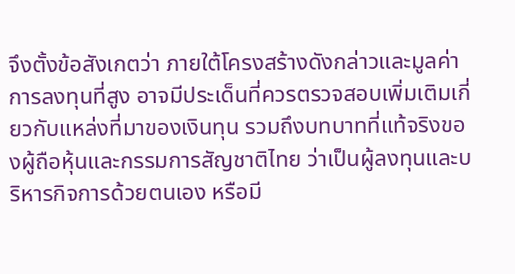จึงตั้งข้อสังเกตว่า ภายใต้โครงสร้างดังกล่าวและมูลค่าการลงทุนที่สูง อาจมีประเด็นที่ควรตรวจสอบเพิ่มเติมเกี่ยวกับแหล่งที่มาของเงินทุน รวมถึงบทบาทที่แท้จริงของผู้ถือหุ้นและกรรมการสัญชาติไทย ว่าเป็นผู้ลงทุนและบริหารกิจการด้วยตนเอง หรือมี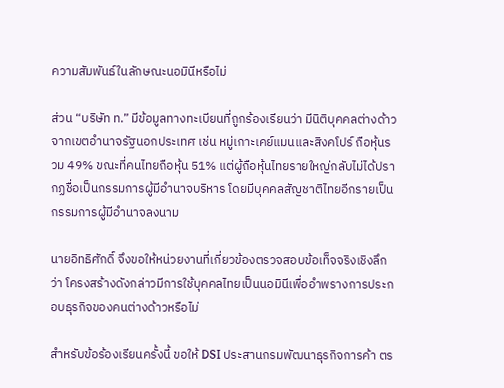ความสัมพันธ์ในลักษณะนอมินีหรือไม่

ส่วน “บริษัท ท.” มีข้อมูลทางทะเบียนที่ถูกร้องเรียนว่า มีนิติบุคคลต่างด้าวจากเขตอำนาจรัฐนอกประเทศ เช่น หมู่เกาะเคย์แมนและสิงคโปร์ ถือหุ้นรวม 49% ขณะที่คนไทยถือหุ้น 51% แต่ผู้ถือหุ้นไทยรายใหญ่กลับไม่ได้ปรากฏชื่อเป็นกรรมการผู้มีอำนาจบริหาร โดยมีบุคคลสัญชาติไทยอีกรายเป็นกรรมการผู้มีอำนาจลงนาม

นายอิทธิศักดิ์ จึงขอให้หน่วยงานที่เกี่ยวข้องตรวจสอบข้อเท็จจริงเชิงลึกว่า โครงสร้างดังกล่าวมีการใช้บุคคลไทยเป็นนอมินีเพื่ออำพรางการประกอบธุรกิจของคนต่างด้าวหรือไม่

สำหรับข้อร้องเรียนครั้งนี้ ขอให้ DSI ประสานกรมพัฒนาธุรกิจการค้า ตร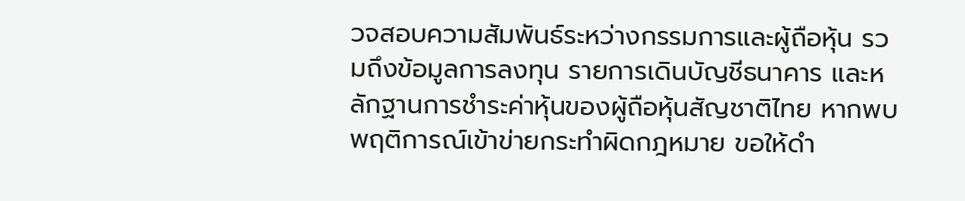วจสอบความสัมพันธ์ระหว่างกรรมการและผู้ถือหุ้น รวมถึงข้อมูลการลงทุน รายการเดินบัญชีธนาคาร และหลักฐานการชำระค่าหุ้นของผู้ถือหุ้นสัญชาติไทย หากพบพฤติการณ์เข้าข่ายกระทำผิดกฎหมาย ขอให้ดำ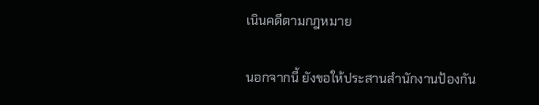เนินคดีตามกฎหมาย

นอกจากนี้ ยังขอให้ประสานสำนักงานป้องกัน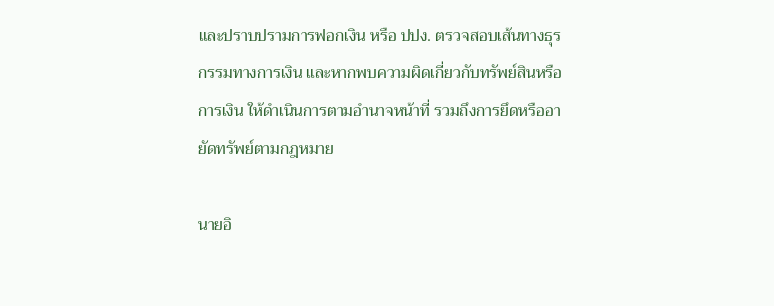และปราบปรามการฟอกเงิน หรือ ปปง. ตรวจสอบเส้นทางธุรกรรมทางการเงิน และหากพบความผิดเกี่ยวกับทรัพย์สินหรือการเงิน ให้ดำเนินการตามอำนาจหน้าที่ รวมถึงการยึดหรืออายัดทรัพย์ตามกฎหมาย

นายอิ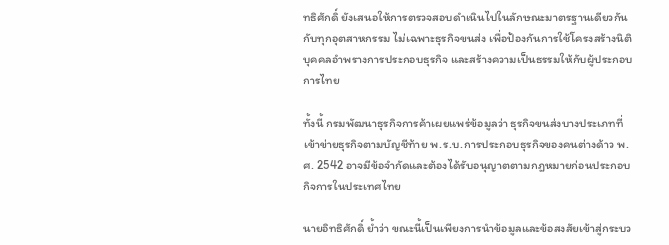ทธิศักดิ์ ยังเสนอให้การตรวจสอบดำเนินไปในลักษณะมาตรฐานเดียวกันกับทุกอุตสาหกรรม ไม่เฉพาะธุรกิจขนส่ง เพื่อป้องกันการใช้โครงสร้างนิติบุคคลอำพรางการประกอบธุรกิจ และสร้างความเป็นธรรมให้กับผู้ประกอบการไทย

ทั้งนี้ กรมพัฒนาธุรกิจการค้าเผยแพร่ข้อมูลว่า ธุรกิจขนส่งบางประเภทที่เข้าข่ายธุรกิจตามบัญชีท้าย พ.ร.บ.การประกอบธุรกิจของคนต่างด้าว พ.ศ. 2542 อาจมีข้อจำกัดและต้องได้รับอนุญาตตามกฎหมายก่อนประกอบกิจการในประเทศไทย

นายอิทธิศักดิ์ ย้ำว่า ขณะนี้เป็นเพียงการนำข้อมูลและข้อสงสัยเข้าสู่กระบว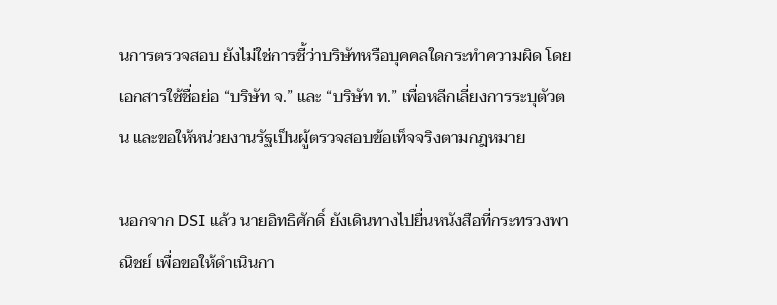นการตรวจสอบ ยังไม่ใช่การชี้ว่าบริษัทหรือบุคคลใดกระทำความผิด โดยเอกสารใช้ชื่อย่อ “บริษัท จ.” และ “บริษัท ท.” เพื่อหลีกเลี่ยงการระบุตัวตน และขอให้หน่วยงานรัฐเป็นผู้ตรวจสอบข้อเท็จจริงตามกฎหมาย

นอกจาก DSI แล้ว นายอิทธิศักดิ์ ยังเดินทางไปยื่นหนังสือที่กระทรวงพาณิชย์ เพื่อขอให้ดำเนินกา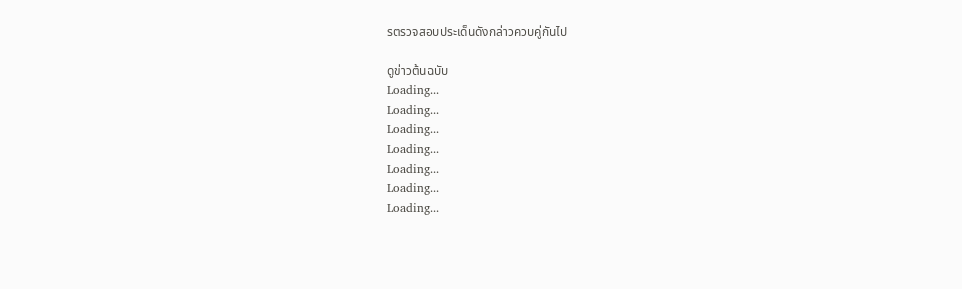รตรวจสอบประเด็นดังกล่าวควบคู่กันไป

ดูข่าวต้นฉบับ
Loading...
Loading...
Loading...
Loading...
Loading...
Loading...
Loading...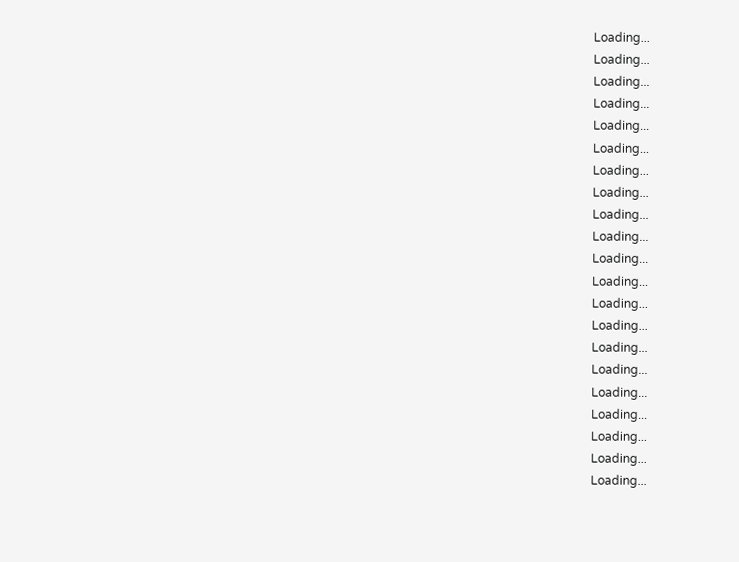Loading...
Loading...
Loading...
Loading...
Loading...
Loading...
Loading...
Loading...
Loading...
Loading...
Loading...
Loading...
Loading...
Loading...
Loading...
Loading...
Loading...
Loading...
Loading...
Loading...
Loading...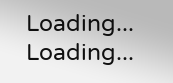Loading...
Loading...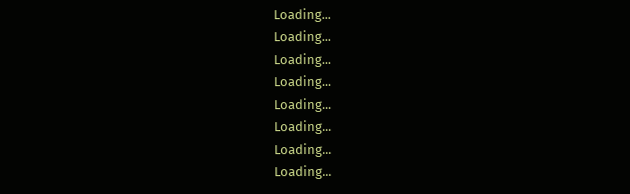Loading...
Loading...
Loading...
Loading...
Loading...
Loading...
Loading...
Loading...